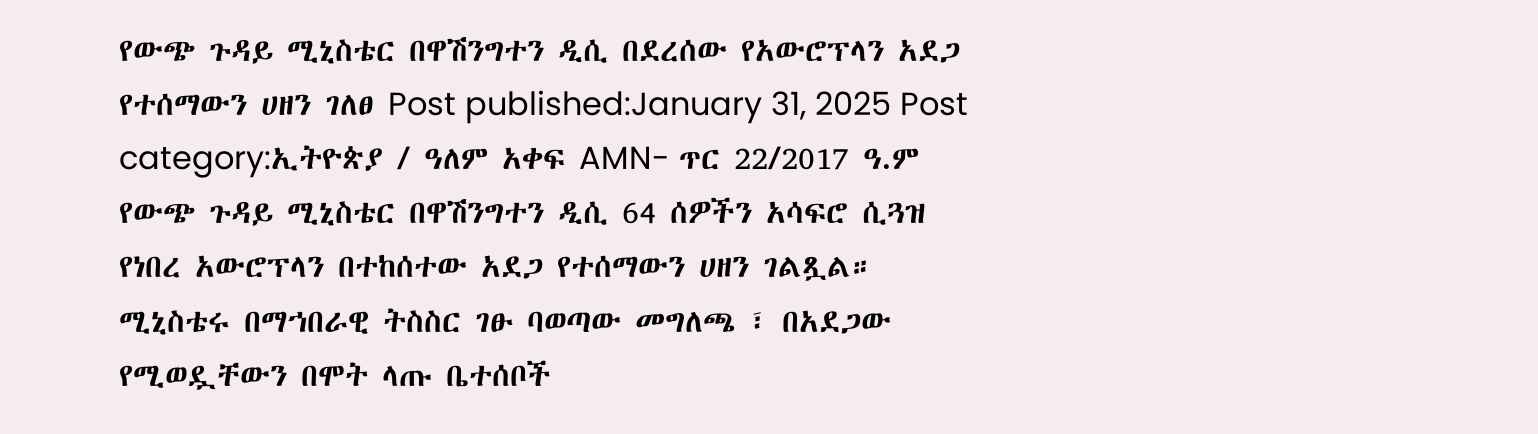የውጭ ጉዳይ ሚኒስቴር በዋሽንግተን ዲሲ በደረሰው የአውሮፕላን አደጋ የተሰማውን ሀዘን ገለፀ Post published:January 31, 2025 Post category:ኢትዮጵያ / ዓለም አቀፍ AMN- ጥር 22/2017 ዓ.ም የውጭ ጉዳይ ሚኒስቴር በዋሽንግተን ዲሲ 64 ሰዎችን አሳፍሮ ሲጓዝ የነበረ አውሮፕላን በተከሰተው አደጋ የተሰማውን ሀዘን ገልጿል። ሚኒስቴሩ በማኀበራዊ ትስስር ገፁ ባወጣው መግለጫ ፣ በአደጋው የሚወዷቸውን በሞት ላጡ ቤተሰቦች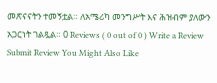መጽናናትን ተመኝቷል። ለአሜሪካ መንግሥት እና ሕዝብም ያለውን አጋርነት ገልጿል። 0 Reviews ( 0 out of 0 ) Write a Review Submit Review You Might Also Like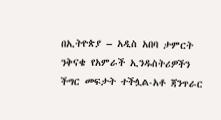በኢትዮጵያ – አዲስ አበባ ታምርት ንቅናቄ የአምራች ኢንዱስትሪዎችን ችግር መፍታት ተችሏል-አቶ ጃንጥራር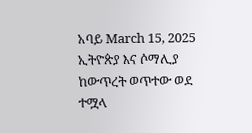አባይ March 15, 2025 ኢትዮጵያ እና ሶማሊያ ከውጥረት ወጥተው ወደ ተሟላ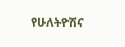የሁለትዮሽና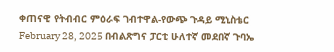ቀጠናዊ የትብብር ምዕራፍ ገብተዋል-የውጭ ጉዳይ ሚኒስቴር February 28, 2025 በብልጽግና ፓርቲ ሁለተኛ መደበኛ ጉባኤ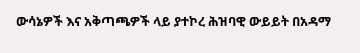ውሳኔዎች እና አቅጣጫዎች ላይ ያተኮረ ሕዝባዊ ውይይት በአዳማ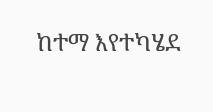ከተማ እየተካሄደ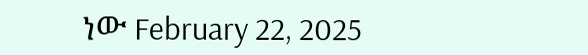ነው February 22, 2025